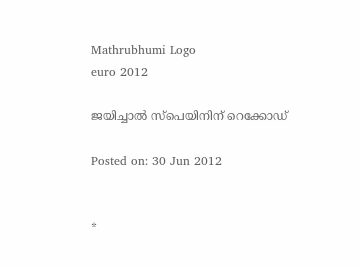Mathrubhumi Logo
euro 2012

ജയിച്ചാല്‍ സ്‌പെയിനിന് റെക്കോഡ്‌

Posted on: 30 Jun 2012


*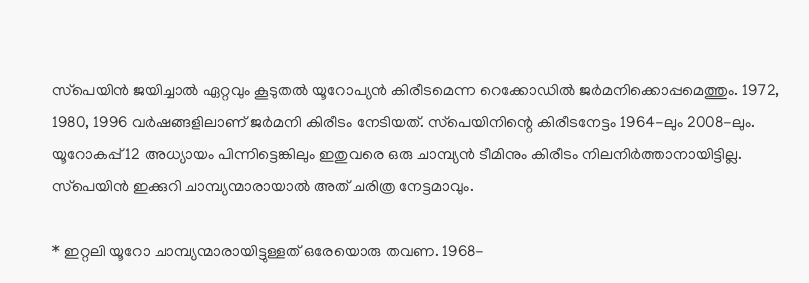സ്‌പെയിന്‍ ജയിച്ചാല്‍ ഏറ്റവും കൂടുതല്‍ യൂറോപ്യന്‍ കിരീടമെന്ന റെക്കോഡില്‍ ജര്‍മനിക്കൊപ്പമെത്തും. 1972, 1980, 1996 വര്‍ഷങ്ങളിലാണ് ജര്‍മനി കിരീടം നേടിയത്. സ്‌പെയിനിന്റെ കിരീടനേട്ടം 1964-ലും 2008-ലും. യൂറോകപ്പ് 12 അധ്യായം പിന്നിട്ടെങ്കിലും ഇതുവരെ ഒരു ചാമ്പ്യന്‍ ടീമിനും കിരീടം നിലനിര്‍ത്താനായിട്ടില്ല. സ്‌പെയിന്‍ ഇക്കുറി ചാമ്പ്യന്മാരായാല്‍ അത് ചരിത്ര നേട്ടമാവും.

* ഇറ്റലി യൂറോ ചാമ്പ്യന്മാരായിട്ടുള്ളത് ഒരേയൊരു തവണ. 1968-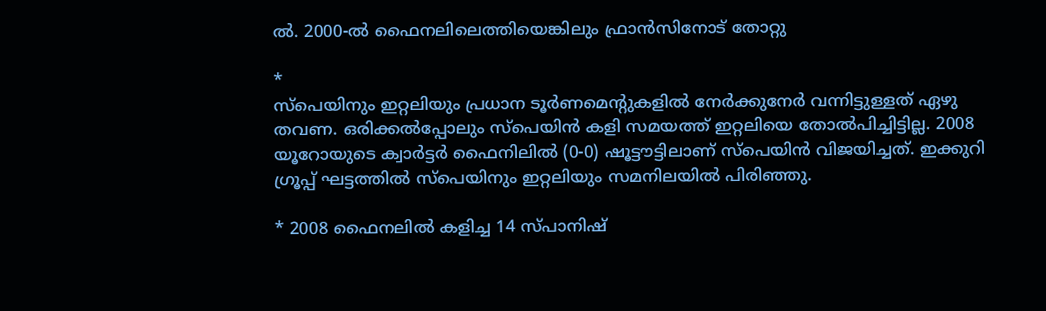ല്‍. 2000-ല്‍ ഫൈനലിലെത്തിയെങ്കിലും ഫ്രാന്‍സിനോട് തോറ്റു

*
സ്‌പെയിനും ഇറ്റലിയും പ്രധാന ടൂര്‍ണമെന്റുകളില്‍ നേര്‍ക്കുനേര്‍ വന്നിട്ടുള്ളത് ഏഴു തവണ. ഒരിക്കല്‍പ്പോലും സ്‌പെയിന്‍ കളി സമയത്ത് ഇറ്റലിയെ തോല്‍പിച്ചിട്ടില്ല. 2008 യൂറോയുടെ ക്വാര്‍ട്ടര്‍ ഫൈനിലില്‍ (0-0) ഷൂട്ടൗട്ടിലാണ് സ്‌പെയിന്‍ വിജയിച്ചത്. ഇക്കുറി ഗ്രൂപ്പ് ഘട്ടത്തില്‍ സ്‌പെയിനും ഇറ്റലിയും സമനിലയില്‍ പിരിഞ്ഞു.

* 2008 ഫൈനലില്‍ കളിച്ച 14 സ്പാനിഷ്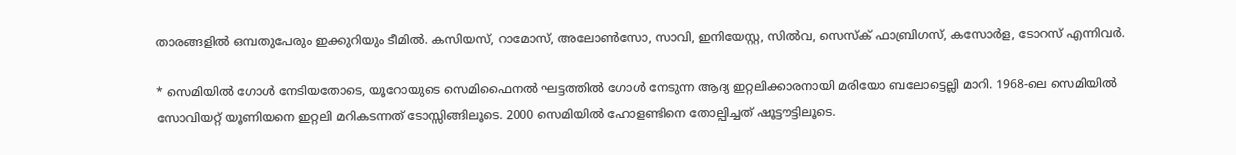താരങ്ങളില്‍ ഒമ്പതുപേരും ഇക്കുറിയും ടീമില്‍. കസിയസ്, റാമോസ്, അലോണ്‍സോ, സാവി, ഇനിയേസ്റ്റ, സില്‍വ, സെസ്‌ക് ഫാബ്രിഗസ്, കസോര്‍ള, ടോറസ് എന്നിവര്‍.

* സെമിയില്‍ ഗോള്‍ നേടിയതോടെ, യൂറോയുടെ സെമിഫൈനല്‍ ഘട്ടത്തില്‍ ഗോള്‍ നേടുന്ന ആദ്യ ഇറ്റലിക്കാരനായി മരിയോ ബലോട്ടെല്ലി മാറി. 1968-ലെ സെമിയില്‍ സോവിയറ്റ് യൂണിയനെ ഇറ്റലി മറികടന്നത് ടോസ്സിങ്ങിലൂടെ. 2000 സെമിയില്‍ ഹോളണ്ടിനെ തോല്പിച്ചത് ഷൂട്ടൗട്ടിലൂടെ.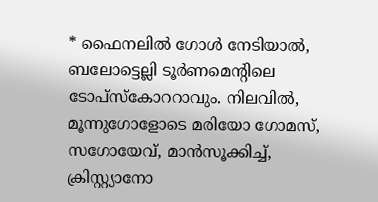* ഫൈനലില്‍ ഗോള്‍ നേടിയാല്‍, ബലോട്ടെല്ലി ടൂര്‍ണമെന്റിലെ ടോപ്‌സ്‌കോററാവും. നിലവില്‍, മൂന്നുഗോളോടെ മരിയോ ഗോമസ്, സഗോയേവ്, മാന്‍സൂക്കിച്ച്, ക്രിസ്റ്റ്യാനോ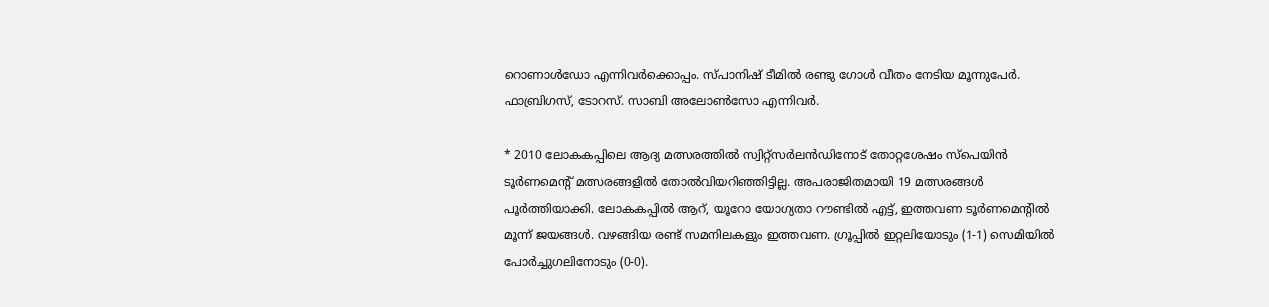റൊണാള്‍ഡോ എന്നിവര്‍ക്കൊപ്പം. സ്പാനിഷ് ടീമില്‍ രണ്ടു ഗോള്‍ വീതം നേടിയ മൂന്നുപേര്‍. ഫാബ്രിഗസ്, ടോറസ്. സാബി അലോണ്‍സോ എന്നിവര്‍.

* 2010 ലോകകപ്പിലെ ആദ്യ മത്സരത്തില്‍ സ്വിറ്റ്‌സര്‍ലന്‍ഡിനോട് തോറ്റശേഷം സ്‌പെയിന്‍ ടൂര്‍ണമെന്റ് മത്സരങ്ങളില്‍ തോല്‍വിയറിഞ്ഞിട്ടില്ല. അപരാജിതമായി 19 മത്സരങ്ങള്‍ പൂര്‍ത്തിയാക്കി. ലോകകപ്പില്‍ ആറ്, യൂറോ യോഗ്യതാ റൗണ്ടില്‍ എട്ട്, ഇത്തവണ ടൂര്‍ണമെന്റില്‍ മൂന്ന് ജയങ്ങള്‍. വഴങ്ങിയ രണ്ട് സമനിലകളും ഇത്തവണ. ഗ്രൂപ്പില്‍ ഇറ്റലിയോടും (1-1) സെമിയില്‍ പോര്‍ച്ചുഗലിനോടും (0-0).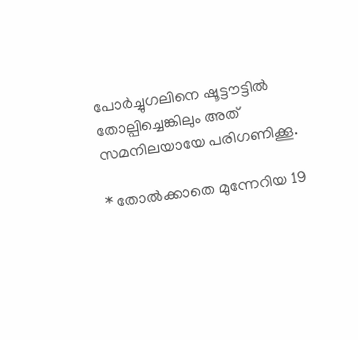പോര്‍ച്ചുഗലിനെ ഷൂട്ടൗട്ടില്‍ തോല്പിച്ചെങ്കിലും അത് സമനിലയായേ പരിഗണിക്കൂ.

* തോല്‍ക്കാതെ മുന്നേറിയ 19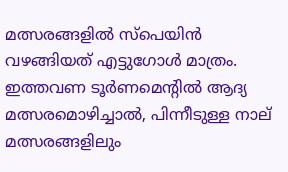മത്സരങ്ങളില്‍ സ്‌പെയിന്‍ വഴങ്ങിയത് എട്ടുഗോള്‍ മാത്രം. ഇത്തവണ ടൂര്‍ണമെന്റില്‍ ആദ്യ മത്സരമൊഴിച്ചാല്‍, പിന്നീടുള്ള നാല് മത്സരങ്ങളിലും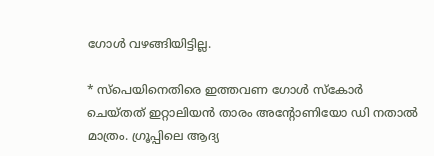ഗോള്‍ വഴങ്ങിയിട്ടില്ല.

* സ്‌പെയിനെതിരെ ഇത്തവണ ഗോള്‍ സ്‌കോര്‍ ചെയ്തത് ഇറ്റാലിയന്‍ താരം അന്റോണിയോ ഡി നതാല്‍ മാത്രം. ഗ്രൂപ്പിലെ ആദ്യ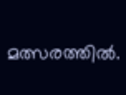മത്സരത്തില്‍.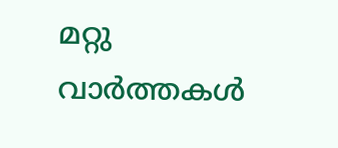മറ്റു വാര്‍ത്തകള്‍